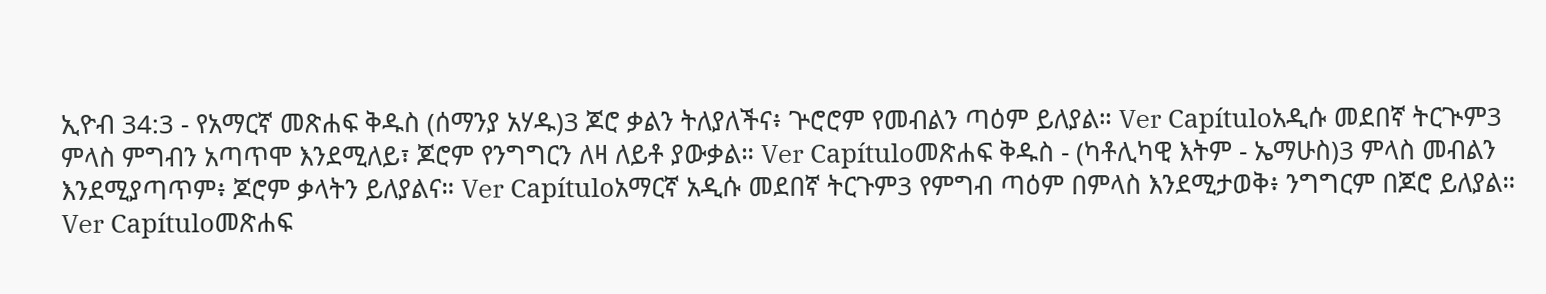ኢዮብ 34:3 - የአማርኛ መጽሐፍ ቅዱስ (ሰማንያ አሃዱ)3 ጆሮ ቃልን ትለያለችና፥ ጕሮሮም የመብልን ጣዕም ይለያል። Ver Capítuloአዲሱ መደበኛ ትርጒም3 ምላስ ምግብን አጣጥሞ እንደሚለይ፣ ጆሮም የንግግርን ለዛ ለይቶ ያውቃል። Ver Capítuloመጽሐፍ ቅዱስ - (ካቶሊካዊ እትም - ኤማሁስ)3 ምላስ መብልን እንደሚያጣጥም፥ ጆሮም ቃላትን ይለያልና። Ver Capítuloአማርኛ አዲሱ መደበኛ ትርጉም3 የምግብ ጣዕም በምላስ እንደሚታወቅ፥ ንግግርም በጆሮ ይለያል። Ver Capítuloመጽሐፍ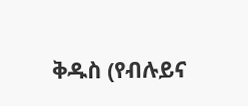ቅዱስ (የብሉይና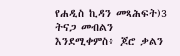የሐዲስ ኪዳን መጻሕፍት)3 ትናጋ መብልን እንደሚቀምስ፥ ጆሮ ቃልን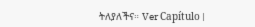ትለያለችና። Ver Capítulo |